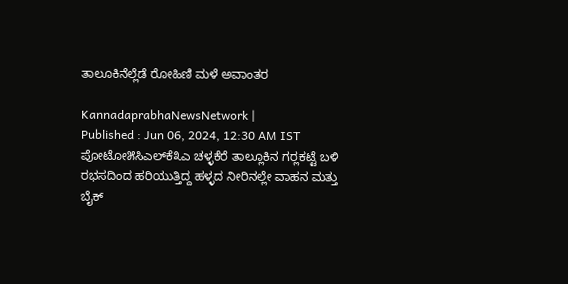ತಾಲೂಕಿನೆಲ್ಲೆಡೆ ರೋಹಿಣಿ ಮಳೆ ಅವಾಂತರ

KannadaprabhaNewsNetwork |
Published : Jun 06, 2024, 12:30 AM IST
ಪೋಟೋ೫ಸಿಎಲ್‌ಕೆ೩ಎ ಚಳ್ಳಕೆರೆ ತಾಲ್ಲೂಕಿನ ಗರ‍್ಲಕಟ್ಟೆ ಬಳಿ ರಭಸದಿಂದ ಹರಿಯುತ್ತಿದ್ದ ಹಳ್ಳದ ನೀರಿನಲ್ಲೇ ವಾಹನ ಮತ್ತು ಬೈಕ್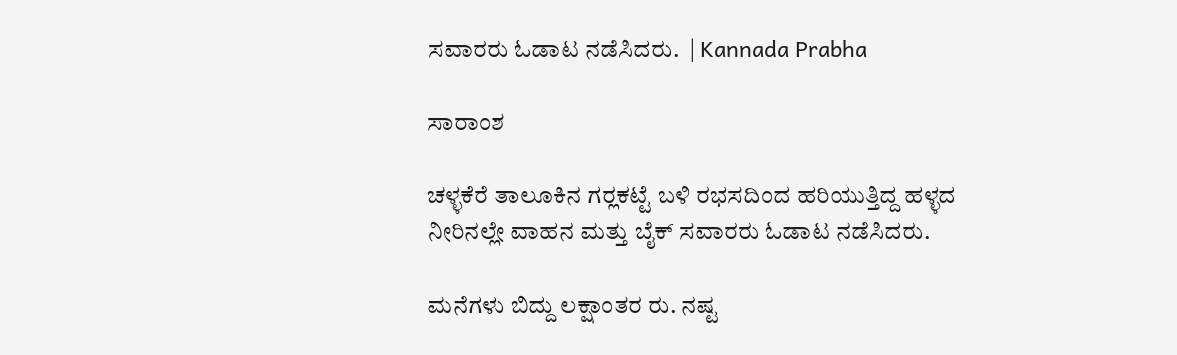ಸವಾರರು ಓಡಾಟ ನಡೆಸಿದರು.  | Kannada Prabha

ಸಾರಾಂಶ

ಚಳ್ಳಕೆರೆ ತಾಲೂಕಿನ ಗರ‍್ಲಕಟ್ಟೆ ಬಳಿ ರಭಸದಿಂದ ಹರಿಯುತ್ತಿದ್ದ ಹಳ್ಳದ ನೀರಿನಲ್ಲೇ ವಾಹನ ಮತ್ತು ಬೈಕ್ ಸವಾರರು ಓಡಾಟ ನಡೆಸಿದರು.

ಮನೆಗಳು ಬಿದ್ದು ಲಕ್ಷಾಂತರ ರು. ನಷ್ಟ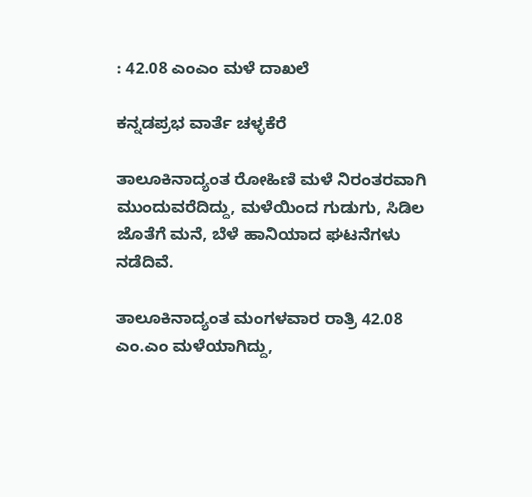: 42.08 ಎಂಎಂ ಮಳೆ ದಾಖಲೆ

ಕನ್ನಡಪ್ರಭ ವಾರ್ತೆ ಚಳ್ಳಕೆರೆ

ತಾಲೂಕಿನಾದ್ಯಂತ ರೋಹಿಣಿ ಮಳೆ ನಿರಂತರವಾಗಿ ಮುಂದುವರೆದಿದ್ದು, ಮಳೆಯಿಂದ ಗುಡುಗು, ಸಿಡಿಲ ಜೊತೆಗೆ ಮನೆ, ಬೆಳೆ ಹಾನಿಯಾದ ಘಟನೆಗಳು ನಡೆದಿವೆ.

ತಾಲೂಕಿನಾದ್ಯಂತ ಮಂಗಳವಾರ ರಾತ್ರಿ 42.08 ಎಂ.ಎಂ ಮಳೆಯಾಗಿದ್ದು,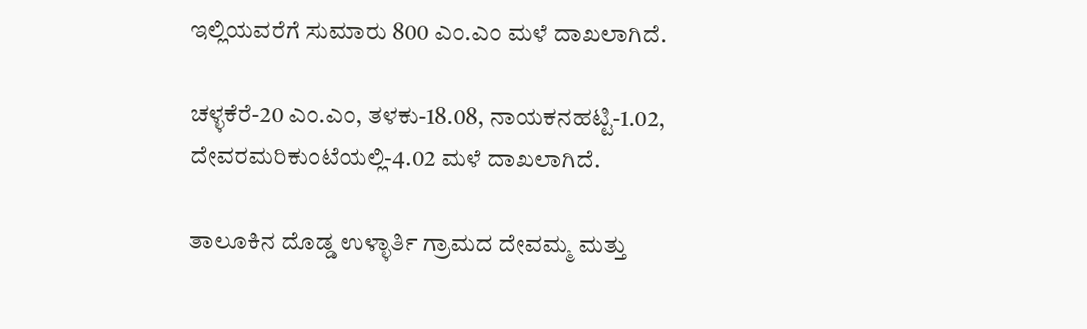ಇಲ್ಲಿಯವರೆಗೆ ಸುಮಾರು 800 ಎಂ.ಎಂ ಮಳೆ ದಾಖಲಾಗಿದೆ.

ಚಳ್ಳಕೆರೆ-20 ಎಂ.ಎಂ, ತಳಕು-18.08, ನಾಯಕನಹಟ್ಟಿ-1.02, ದೇವರಮರಿಕುಂಟೆಯಲ್ಲಿ-4.02 ಮಳೆ ದಾಖಲಾಗಿದೆ.

ತಾಲೂಕಿನ ದೊಡ್ಡ ಉಳ್ಳಾರ್ತಿ ಗ್ರಾಮದ ದೇವಮ್ಮ ಮತ್ತು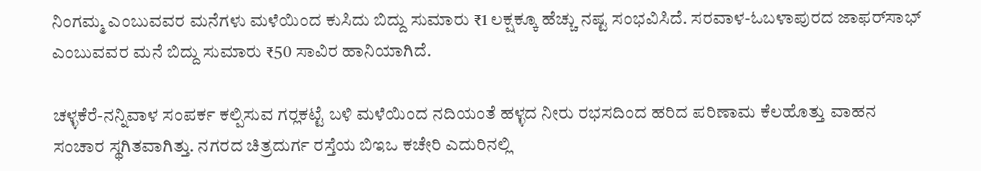ನಿಂಗಮ್ಮ ಎಂಬುವವರ ಮನೆಗಳು ಮಳೆಯಿಂದ ಕುಸಿದು ಬಿದ್ದು ಸುಮಾರು ₹1 ಲಕ್ಷಕ್ಕೂ ಹೆಚ್ಚು ನಷ್ಟ ಸಂಭವಿಸಿದೆ. ಸರವಾಳ-ಓಬಳಾಪುರದ ಜಾಫರ್‌ಸಾಭ್ ಎಂಬುವವರ ಮನೆ ಬಿದ್ದು ಸುಮಾರು ₹50 ಸಾವಿರ ಹಾನಿಯಾಗಿದೆ.

ಚಳ್ಳಕೆರೆ-ನನ್ನಿವಾಳ ಸಂಪರ್ಕ ಕಲ್ಪಿಸುವ ಗರ‍್ಲಕಟ್ಟೆ ಬಳಿ ಮಳೆಯಿಂದ ನದಿಯಂತೆ ಹಳ್ಳದ ನೀರು ರಭಸದಿಂದ ಹರಿದ ಪರಿಣಾಮ ಕೆಲಹೊತ್ತು ವಾಹನ ಸಂಚಾರ ಸ್ಥಗಿತವಾಗಿತ್ತು. ನಗರದ ಚಿತ್ರದುರ್ಗ ರಸ್ತೆಯ ಬಿಇಒ ಕಚೇರಿ ಎದುರಿನಲ್ಲಿ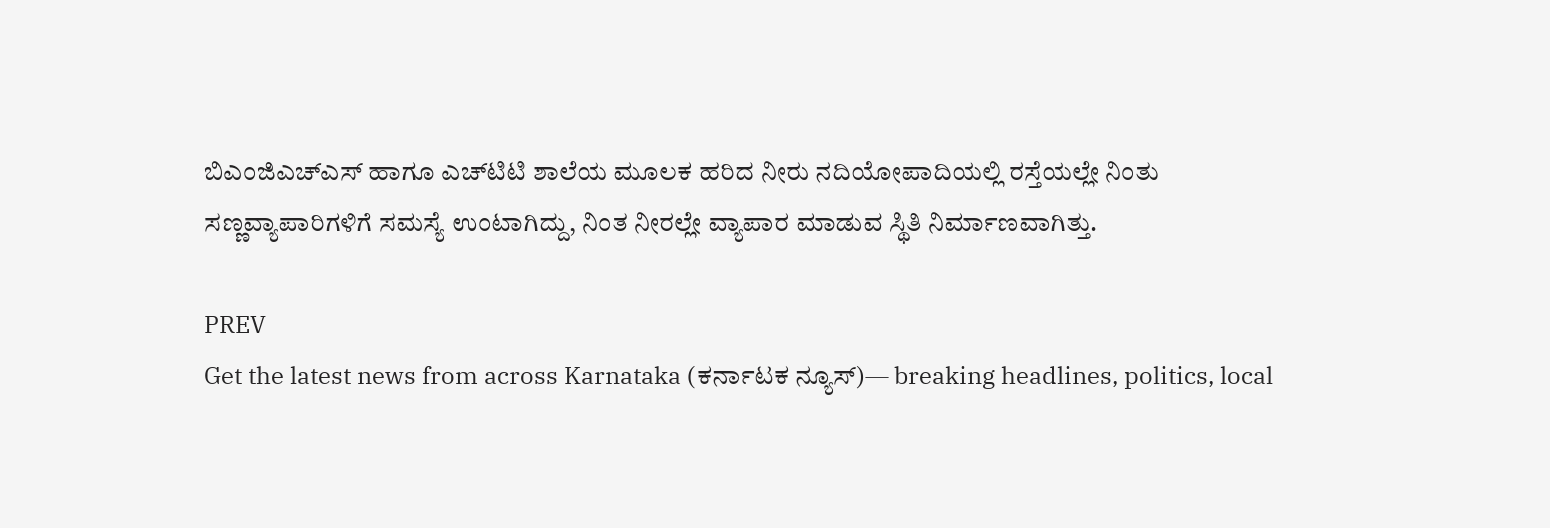ಬಿಎಂಜಿಎಚ್‌ಎಸ್ ಹಾಗೂ ಎಚ್‌ಟಿಟಿ ಶಾಲೆಯ ಮೂಲಕ ಹರಿದ ನೀರು ನದಿಯೋಪಾದಿಯಲ್ಲಿ ರಸ್ತೆಯಲ್ಲೇ ನಿಂತು ಸಣ್ಣವ್ಯಾಪಾರಿಗಳಿಗೆ ಸಮಸ್ಯೆ ಉಂಟಾಗಿದ್ದು, ನಿಂತ ನೀರಲ್ಲೇ ವ್ಯಾಪಾರ ಮಾಡುವ ಸ್ಥಿತಿ ನಿರ್ಮಾಣವಾಗಿತ್ತು.

PREV
Get the latest news from across Karnataka (ಕರ್ನಾಟಕ ನ್ಯೂಸ್)— breaking headlines, politics, local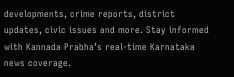developments, crime reports, district updates, civic issues and more. Stay informed with Kannada Prabha’s real‑time Karnataka news coverage.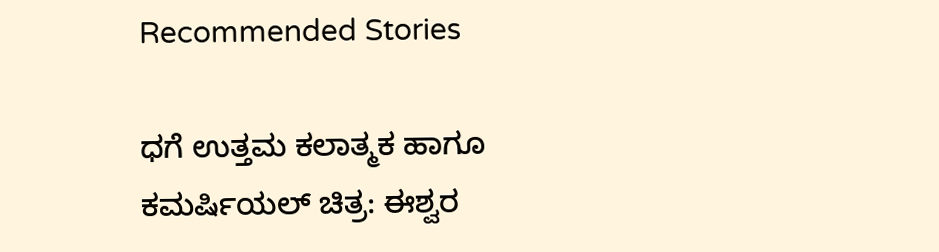Recommended Stories

ಧಗೆ ಉತ್ತಮ ಕಲಾತ್ಮಕ ಹಾಗೂ ಕಮರ್ಷಿಯಲ್ ಚಿತ್ರ: ಈಶ್ವರ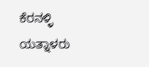ಕೆರನಳ್ಳಿ
ಯತ್ನಾಳರು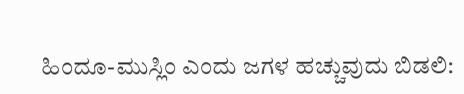ಹಿಂದೂ‌-ಮುಸ್ಲಿಂ ಎಂದು ಜಗಳ ಹಚ್ಚುವುದು ಬಿಡಲಿ: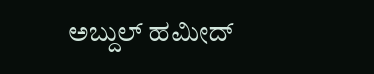ಅಬ್ದುಲ್‌ ಹಮೀದ್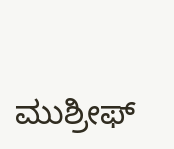ಮುಶ್ರೀಫ್